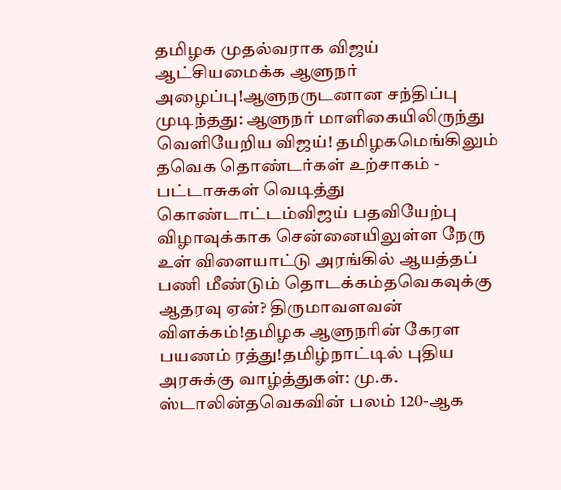தமிழக முதல்வராக விஜய் ஆட்சியமைக்க ஆளுநர் அழைப்பு!ஆளுநருடனான சந்திப்பு முடிந்தது: ஆளுநர் மாளிகையிலிருந்து வெளியேறிய விஜய்! தமிழகமெங்கிலும் தவெக தொண்டர்கள் உற்சாகம் - பட்டாசுகள் வெடித்து கொண்டாட்டம்விஜய் பதவியேற்பு விழாவுக்காக சென்னையிலுள்ள நேரு உள் விளையாட்டு அரங்கில் ஆயத்தப் பணி மீண்டும் தொடக்கம்தவெகவுக்கு ஆதரவு ஏன்? திருமாவளவன் விளக்கம்!தமிழக ஆளுநரின் கேரள பயணம் ரத்து!தமிழ்நாட்டில் புதிய அரசுக்கு வாழ்த்துகள்: மு.க. ஸ்டாலின்தவெகவின் பலம் 120-ஆக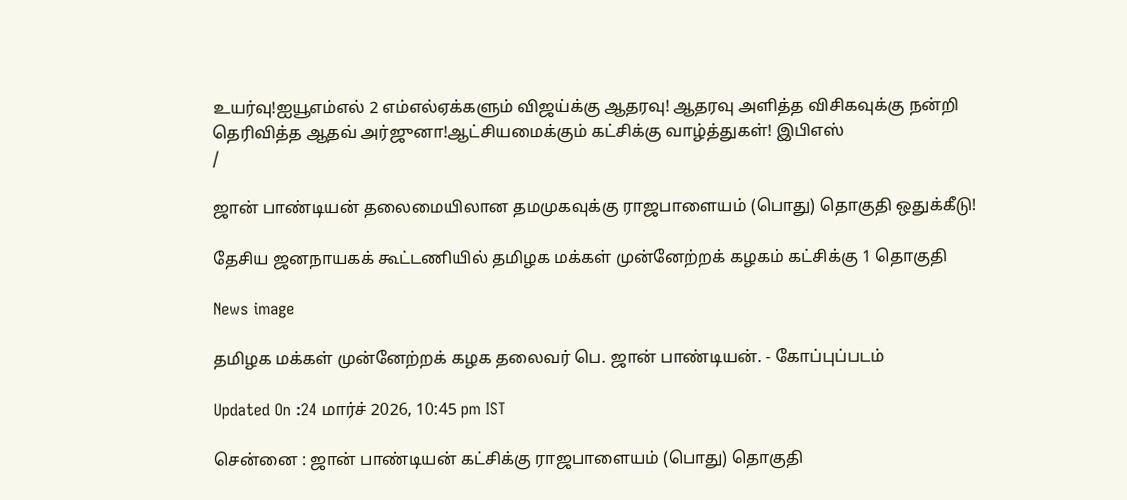உயர்வு!ஐயூஎம்எல் 2 எம்எல்ஏக்களும் விஜய்க்கு ஆதரவு! ஆதரவு அளித்த விசிகவுக்கு நன்றி தெரிவித்த ஆதவ் அர்ஜுனா!ஆட்சியமைக்கும் கட்சிக்கு வாழ்த்துகள்! இபிஎஸ்
/

ஜான் பாண்டியன் தலைமையிலான தமமுகவுக்கு ராஜபாளையம் (பொது) தொகுதி ஒதுக்கீடு!

தேசிய ஜனநாயகக் கூட்டணியில் தமிழக மக்கள் முன்னேற்றக் கழகம் கட்சிக்கு 1 தொகுதி

News image

தமிழக மக்கள் முன்னேற்றக் கழக தலைவர் பெ. ஜான் பாண்டியன். - கோப்புப்படம்

Updated On :24 மார்ச் 2026, 10:45 pm IST

சென்னை : ஜான் பாண்டியன் கட்சிக்கு ராஜபாளையம் (பொது) தொகுதி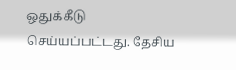ஒதுக்கீடு செய்யப்பட்டது. தேசிய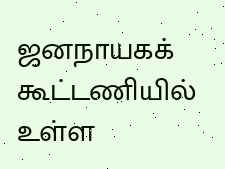ஜனநாயகக் கூட்டணியில் உள்ள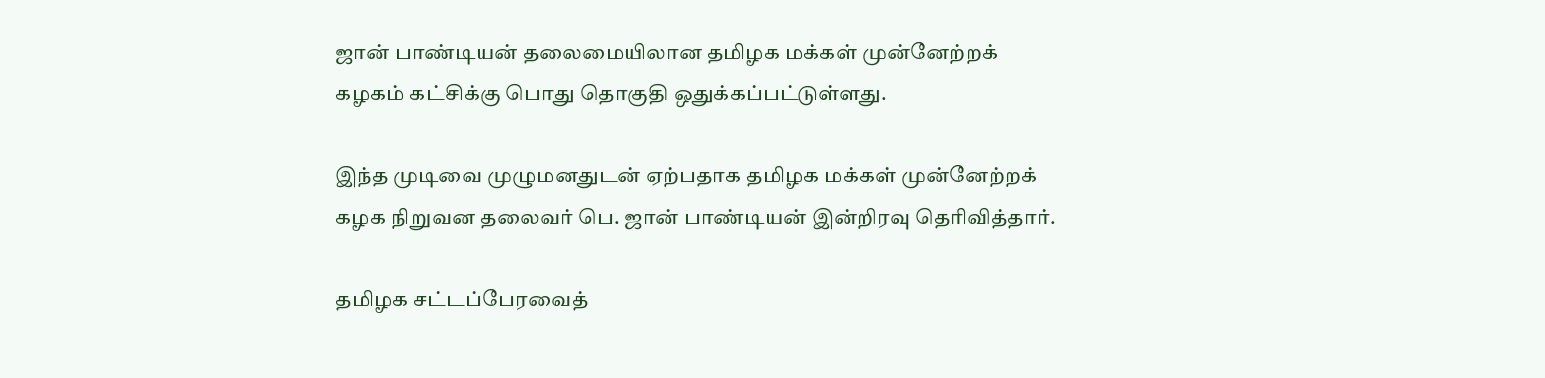ஜான் பாண்டியன் தலைமையிலான தமிழக மக்கள் முன்னேற்றக் கழகம் கட்சிக்கு பொது தொகுதி ஒதுக்கப்பட்டுள்ளது.

இந்த முடிவை முழுமனதுடன் ஏற்பதாக தமிழக மக்கள் முன்னேற்றக் கழக நிறுவன தலைவர் பெ. ஜான் பாண்டியன் இன்றிரவு தெரிவித்தார்.

தமிழக சட்டப்பேரவைத்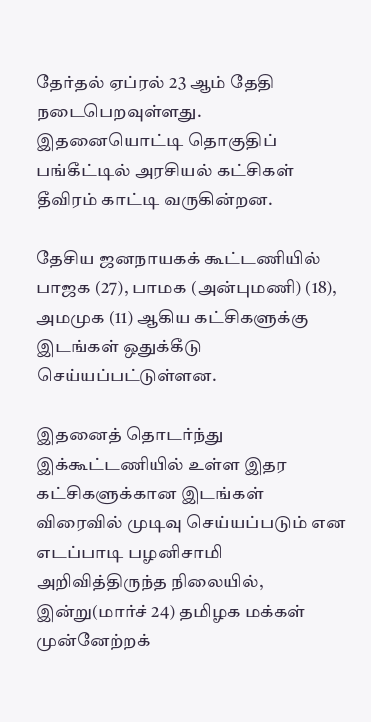தேர்தல் ஏப்ரல் 23 ஆம் தேதி நடைபெறவுள்ளது. இதனையொட்டி தொகுதிப் பங்கீட்டில் அரசியல் கட்சிகள் தீவிரம் காட்டி வருகின்றன.

தேசிய ஜனநாயகக் கூட்டணியில் பாஜக (27), பாமக (அன்புமணி) (18), அமமுக (11) ஆகிய கட்சிகளுக்கு இடங்கள் ஒதுக்கீடு செய்யப்பட்டுள்ளன.

இதனைத் தொடர்ந்து இக்கூட்டணியில் உள்ள இதர கட்சிகளுக்கான இடங்கள் விரைவில் முடிவு செய்யப்படும் என எடப்பாடி பழனிசாமி அறிவித்திருந்த நிலையில், இன்று(மார்ச் 24) தமிழக மக்கள் முன்னேற்றக்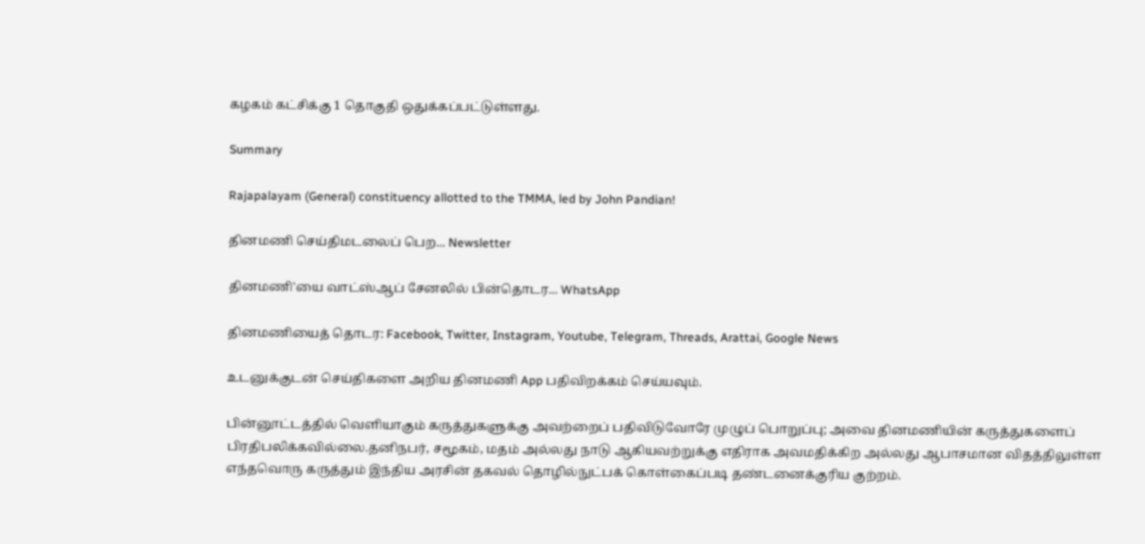கழகம் கட்சிக்கு 1 தொகுதி ஒதுக்கப்பட்டுள்ளது.

Summary

Rajapalayam (General) constituency allotted to the TMMA, led by John Pandian!

தினமணி செய்திமடலைப் பெற... Newsletter

தினமணி'யை வாட்ஸ்ஆப் சேனலில் பின்தொடர... WhatsApp

தினமணியைத் தொடர: Facebook, Twitter, Instagram, Youtube, Telegram, Threads, Arattai, Google News

உடனுக்குடன் செய்திகளை அறிய தினமணி App பதிவிறக்கம் செய்யவும்.

பின்னூட்டத்தில் வெளியாகும் கருத்துகளுக்கு அவற்றைப் பதிவிடுவோரே முழுப் பொறுப்பு; அவை தினமணியின் கருத்துகளைப் பிரதிபலிக்கவில்லை.தனிநபர், சமூகம், மதம் அல்லது நாடு ஆகியவற்றுக்கு எதிராக அவமதிக்கிற அல்லது ஆபாசமான விதத்திலுள்ள எந்தவொரு கருத்தும் இந்திய அரசின் தகவல் தொழில்நுட்பக் கொள்கைப்படி தண்டனைக்குரிய குற்றம்.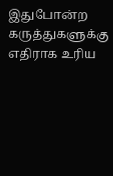இதுபோன்ற கருத்துகளுக்கு எதிராக உரிய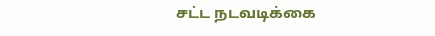சட்ட நடவடிக்கை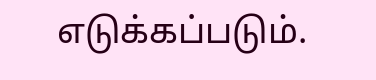எடுக்கப்படும்.